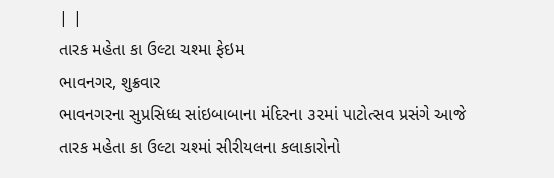| |
તારક મહેતા કા ઉલ્ટા ચશ્મા ફેઇમ
ભાવનગર, શુક્રવાર
ભાવનગરના સુપ્રસિધ્ધ સાંઇબાબાના મંદિરના ૩૨માં પાટોત્સવ પ્રસંગે આજે તારક મહેતા કા ઉલ્ટા ચશ્માં સીરીયલના કલાકારોનો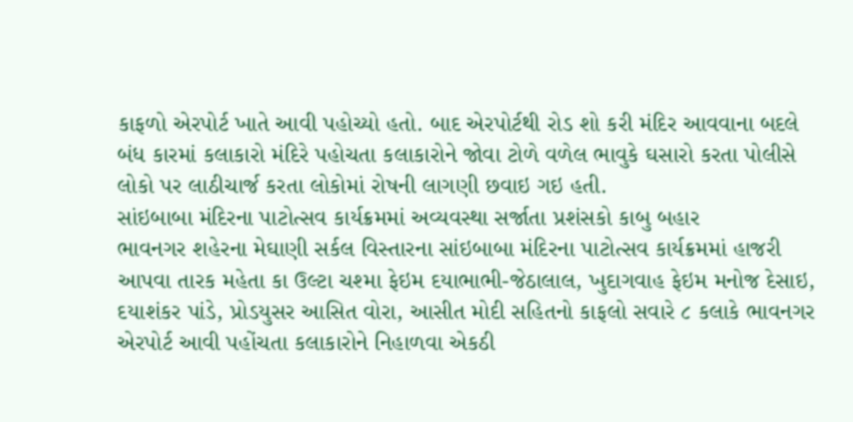કાફળો એરપોર્ટ ખાતે આવી પહોચ્યો હતો. બાદ એરપોર્ટથી રોડ શો કરી મંદિર આવવાના બદલે બંધ કારમાં કલાકારો મંદિરે પહોચતા કલાકારોને જોવા ટોળે વળેલ ભાવુકે ઘસારો કરતા પોલીસે લોકો પર લાઠીચાર્જ કરતા લોકોમાં રોષની લાગણી છવાઇ ગઇ હતી.
સાંઇબાબા મંદિરના પાટોત્સવ કાર્યક્રમમાં અવ્યવસ્થા સર્જાતા પ્રશંસકો કાબુ બહાર
ભાવનગર શહેરના મેઘાણી સર્કલ વિસ્તારના સાંઇબાબા મંદિરના પાટોત્સવ કાર્યક્રમમાં હાજરી આપવા તારક મહેતા કા ઉલ્ટા ચશ્મા ફેઇમ દયાભાભી-જેઠાલાલ, ખુદાગવાહ ફેઇમ મનોજ દેસાઇ, દયાશંકર પાંડે, પ્રોડયુસર આસિત વોરા, આસીત મોદી સહિતનો કાફલો સવારે ૮ કલાકે ભાવનગર એરપોર્ટ આવી પહોંચતા કલાકારોને નિહાળવા એકઠી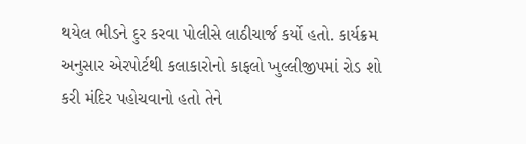થયેલ ભીડને દુર કરવા પોલીસે લાઠીચાર્જ કર્યો હતો. કાર્યક્રમ અનુસાર એરપોર્ટથી કલાકારોનો કાફલો ખુલ્લીજીપમાં રોડ શો કરી મંદિર પહોચવાનો હતો તેને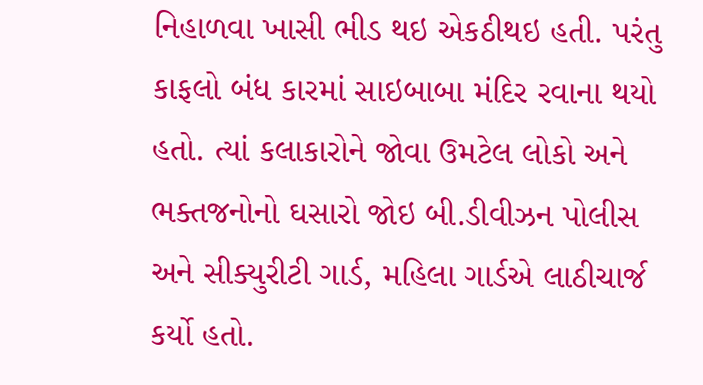નિહાળવા ખાસી ભીડ થઇ એકઠીથઇ હતી. પરંતુ કાફલો બંધ કારમાં સાઇબાબા મંદિર રવાના થયો હતો. ત્યાં કલાકારોને જોવા ઉમટેલ લોકો અને ભક્તજનોનો ઘસારો જોઇ બી.ડીવીઝન પોલીસ અને સીક્યુરીટી ગાર્ડ, મહિલા ગાર્ડએ લાઠીચાર્જ કર્યો હતો.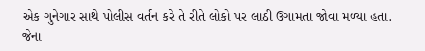એક ગુનેગાર સાથે પોલીસ વર્તન કરે તે રીતે લોકો પર લાઠી ઉગામતા જોવા મળ્યા હતા. જેના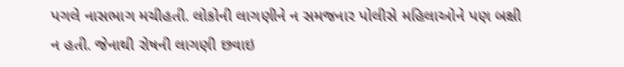પગલે નાસભાગ મચીહતી. લોકોની લાગણીને ન સમજનાર પોલીસે મહિલાઓને પણ બક્ષી ન હતી. જેનાથી રોષની લાગણી છવાઇ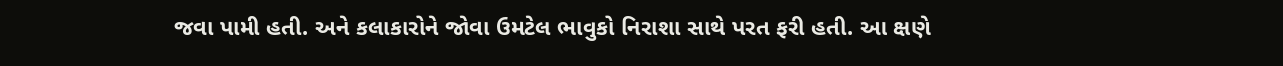જવા પામી હતી. અને કલાકારોને જોવા ઉમટેલ ભાવુકો નિરાશા સાથે પરત ફરી હતી. આ ક્ષણે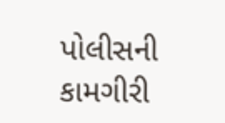પોલીસની કામગીરી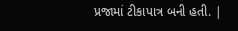પ્રજામાં ટીકાપાત્ર બની હતી. |